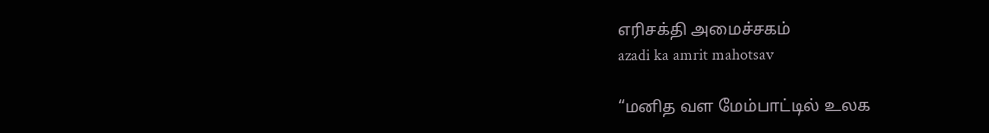எரிசக்தி அமைச்சகம்
azadi ka amrit mahotsav

“மனித வள மேம்பாட்டில் உலக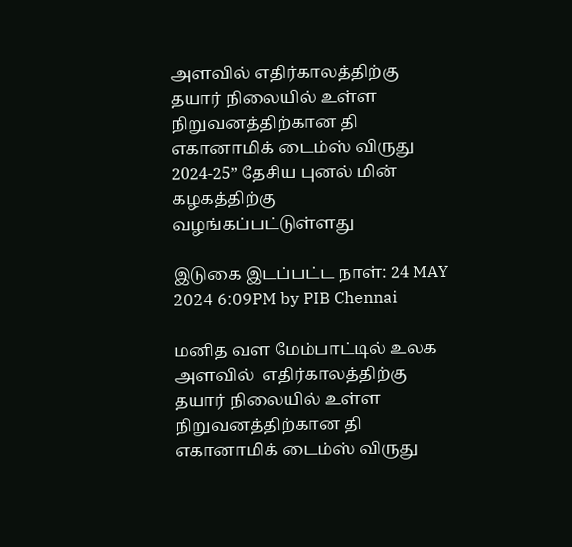அளவில் எதிர்காலத்திற்கு தயார் நிலையில் உள்ள நிறுவனத்திற்கான தி எகானாமிக் டைம்ஸ் விருது 2024-25” தேசிய புனல் மின் கழகத்திற்கு வழங்கப்பட்டுள்ளது

இடுகை இடப்பட்ட நாள்: 24 MAY 2024 6:09PM by PIB Chennai

மனித வள மேம்பாட்டில் உலக அளவில்  எதிர்காலத்திற்கு தயார் நிலையில் உள்ள நிறுவனத்திற்கான தி எகானாமிக் டைம்ஸ் விருது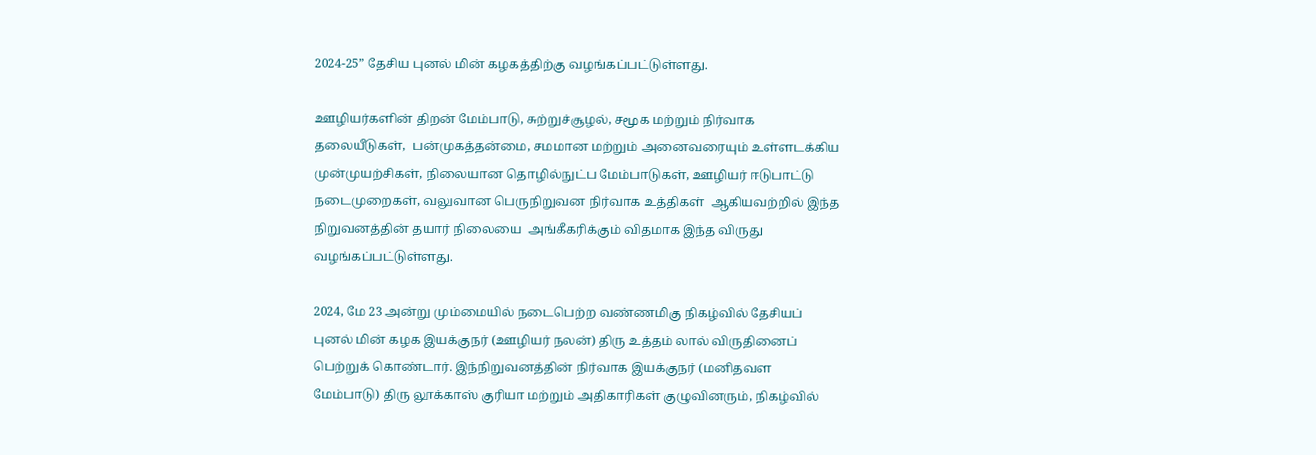2024-25” தேசிய புனல் மின் கழகத்திற்கு வழங்கப்பட்டுள்ளது.

ஊழியர்களின் திறன் மேம்பாடு, சுற்றுச்சூழல், சமூக மற்றும் நிர்வாக தலையீடுகள்,  பன்முகத்தன்மை, சமமான மற்றும் அனைவரையும் உள்ளடக்கிய முன்முயற்சிகள், நிலையான தொழில்நுட்ப மேம்பாடுகள், ஊழியர் ஈடுபாட்டு நடைமுறைகள், வலுவான பெருநிறுவன நிர்வாக உத்திகள்  ஆகியவற்றில் இந்த நிறுவனத்தின் தயார் நிலையை  அங்கீகரிக்கும் விதமாக இந்த விருது வழங்கப்பட்டுள்ளது.

2024, மே 23 அன்று மும்மையில் நடைபெற்ற வண்ணமிகு நிகழ்வில் தேசியப் புனல் மின் கழக இயக்குநர் (ஊழியர் நலன்) திரு உத்தம் லால் விருதினைப் பெற்றுக் கொண்டார். இந்நிறுவனத்தின் நிர்வாக இயக்குநர் (மனிதவள மேம்பாடு) திரு லூக்காஸ் குரியா மற்றும் அதிகாரிகள் குழுவினரும், நிகழ்வில்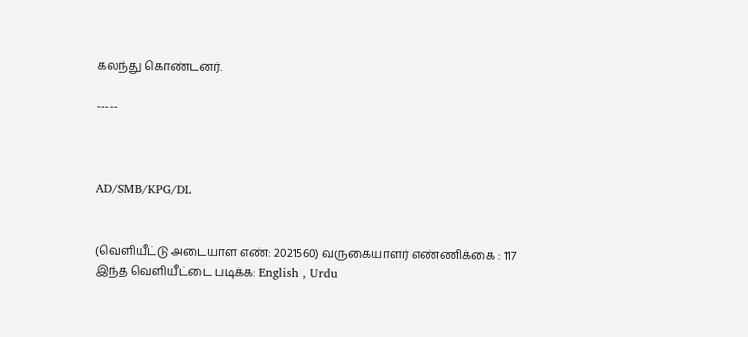கலந்து கொண்டனர்.

-----



AD/SMB/KPG/DL


(வெளியீட்டு அடையாள எண்: 2021560) வருகையாளர் எண்ணிக்கை : 117
இந்த வெளியீட்டை படிக்க: English , Urdu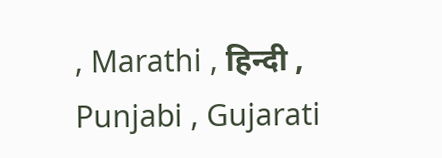, Marathi , हिन्दी , Punjabi , Gujarati